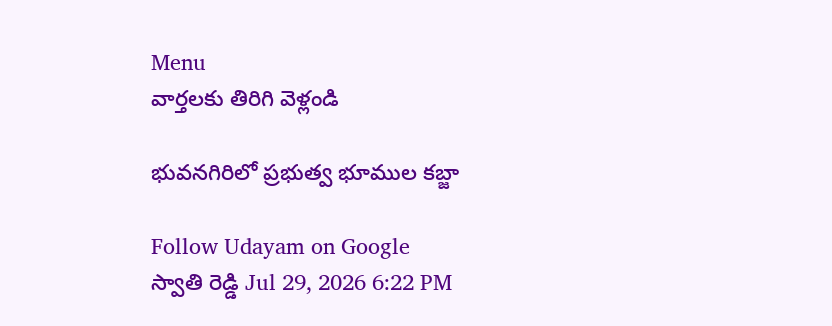Menu
వార్తలకు తిరిగి వెళ్లండి

భువనగిరిలో ప్రభుత్వ భూముల కబ్జా

Follow Udayam on Google
స్వాతి రెడ్డి Jul 29, 2026 6:22 PM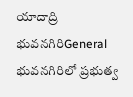యాదాద్రి భువనగిరిGeneral
భువనగిరిలో ప్రభుత్వ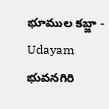భూముల కబ్జా - Udayam
భువనగిరి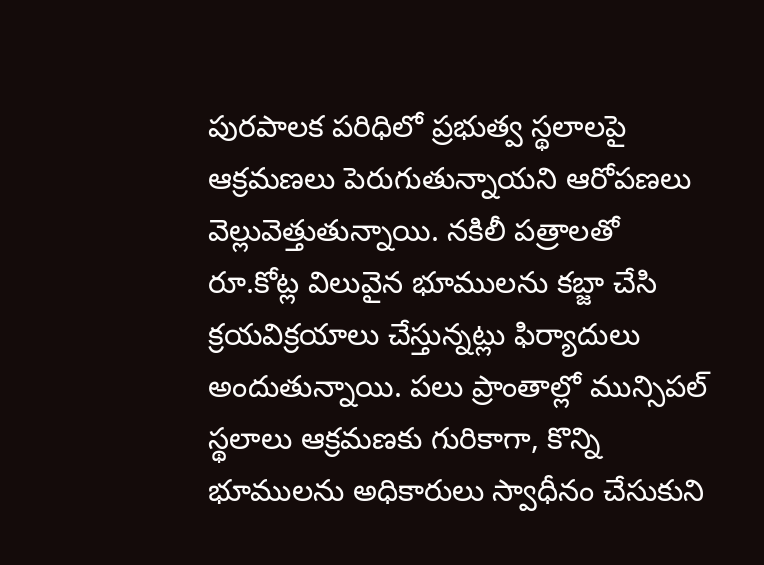పురపాలక పరిధిలో ప్రభుత్వ స్థలాలపై ఆక్రమణలు పెరుగుతున్నాయని ఆరోపణలు వెల్లువెత్తుతున్నాయి. నకిలీ పత్రాలతో రూ.కోట్ల విలువైన భూములను కబ్జా చేసి క్రయవిక్రయాలు చేస్తున్నట్లు ఫిర్యాదులు అందుతున్నాయి. పలు ప్రాంతాల్లో మున్సిపల్‌ స్థలాలు ఆక్రమణకు గురికాగా, కొన్ని భూములను అధికారులు స్వాధీనం చేసుకుని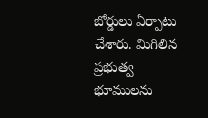బోర్డులు ఏర్పాటు చేశారు. మిగిలిన ప్రభుత్వ భూములను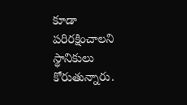కూడా పరిరక్షించాలని స్థానికులు కోరుతున్నారు.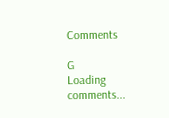Comments

G
Loading comments...